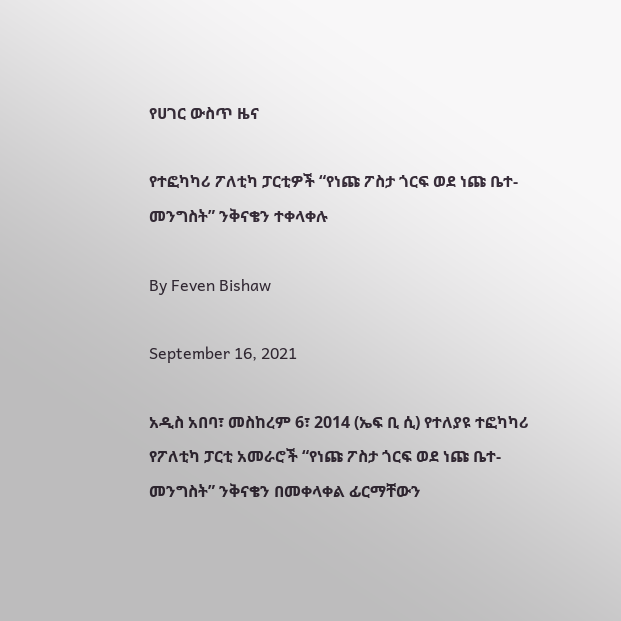የሀገር ውስጥ ዜና

የተፎካካሪ ፖለቲካ ፓርቲዎች “የነጩ ፖስታ ጎርፍ ወደ ነጩ ቤተ-መንግስት” ንቅናቄን ተቀላቀሉ

By Feven Bishaw

September 16, 2021

አዲስ አበባ፣ መስከረም 6፣ 2014 (ኤፍ ቢ ሲ) የተለያዩ ተፎካካሪ የፖለቲካ ፓርቲ አመራሮች “የነጩ ፖስታ ጎርፍ ወደ ነጩ ቤተ-መንግስት” ንቅናቄን በመቀላቀል ፊርማቸውን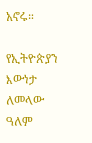አኖሩ።

የኢትዮጵያን እውነታ ለመላው ዓለም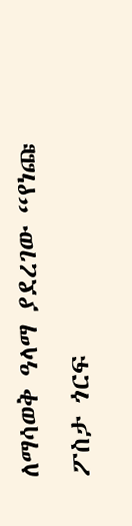ለማሳወቅ ዓላማ ያደረገው “የነጩ ፖስታ ጎርፍ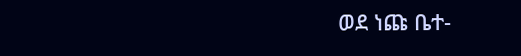ወደ ነጩ ቤተ-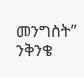መንግስት” ንቅንቄ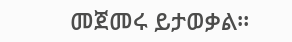መጀመሩ ይታወቃል።